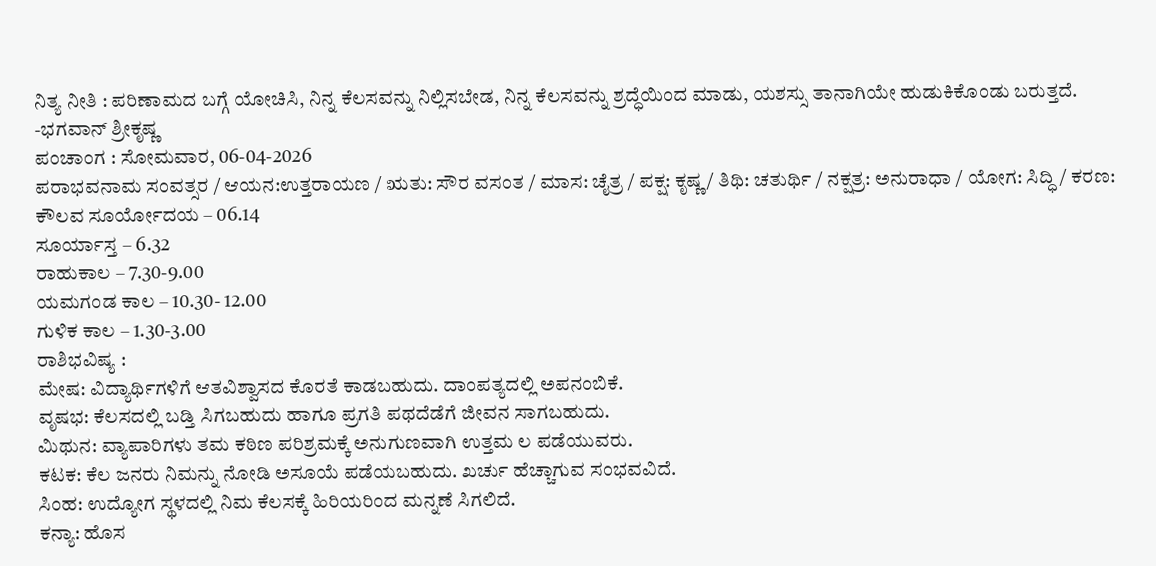ನಿತ್ಯ ನೀತಿ : ಪರಿಣಾಮದ ಬಗ್ಗೆ ಯೋಚಿಸಿ, ನಿನ್ನ ಕೆಲಸವನ್ನು ನಿಲ್ಲಿಸಬೇಡ, ನಿನ್ನ ಕೆಲಸವನ್ನು ಶ್ರದ್ಧೆಯಿಂದ ಮಾಡು, ಯಶಸ್ಸು ತಾನಾಗಿಯೇ ಹುಡುಕಿಕೊಂಡು ಬರುತ್ತದೆ. -ಭಗವಾನ್ ಶ್ರೀಕೃಷ್ಣ
ಪಂಚಾಂಗ : ಸೋಮವಾರ, 06-04-2026
ಪರಾಭವನಾಮ ಸಂವತ್ಸರ / ಆಯನ:ಉತ್ತರಾಯಣ / ಋತು: ಸೌರ ವಸಂತ / ಮಾಸ: ಚೈತ್ರ / ಪಕ್ಷ: ಕೃಷ್ಣ / ತಿಥಿ: ಚತುರ್ಥಿ / ನಕ್ಷತ್ರ: ಅನುರಾಧಾ / ಯೋಗ: ಸಿದ್ಧಿ / ಕರಣ: ಕೌಲವ ಸೂರ್ಯೋದಯ – 06.14
ಸೂರ್ಯಾಸ್ತ – 6.32
ರಾಹುಕಾಲ – 7.30-9.00
ಯಮಗಂಡ ಕಾಲ – 10.30- 12.00
ಗುಳಿಕ ಕಾಲ – 1.30-3.00
ರಾಶಿಭವಿಷ್ಯ :
ಮೇಷ: ವಿದ್ಯಾರ್ಥಿಗಳಿಗೆ ಆತವಿಶ್ವಾಸದ ಕೊರತೆ ಕಾಡಬಹುದು. ದಾಂಪತ್ಯದಲ್ಲಿ ಅಪನಂಬಿಕೆ.
ವೃಷಭ: ಕೆಲಸದಲ್ಲಿ ಬಡ್ತಿ ಸಿಗಬಹುದು ಹಾಗೂ ಪ್ರಗತಿ ಪಥದೆಡೆಗೆ ಜೀವನ ಸಾಗಬಹುದು.
ಮಿಥುನ: ವ್ಯಾಪಾರಿಗಳು ತಮ ಕಠಿಣ ಪರಿಶ್ರಮಕ್ಕೆ ಅನುಗುಣವಾಗಿ ಉತ್ತಮ ಲ ಪಡೆಯುವರು.
ಕಟಕ: ಕೆಲ ಜನರು ನಿಮನ್ನು ನೋಡಿ ಅಸೂಯೆ ಪಡೆಯಬಹುದು. ಖರ್ಚು ಹೆಚ್ಚಾಗುವ ಸಂಭವವಿದೆ.
ಸಿಂಹ: ಉದ್ಯೋಗ ಸ್ಥಳದಲ್ಲಿ ನಿಮ ಕೆಲಸಕ್ಕೆ ಹಿರಿಯರಿಂದ ಮನ್ನಣೆ ಸಿಗಲಿದೆ.
ಕನ್ಯಾ: ಹೊಸ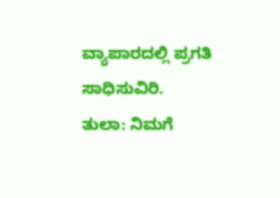ವ್ಯಾಪಾರದಲ್ಲಿ ಪ್ರಗತಿ ಸಾಧಿಸುವಿರಿ.
ತುಲಾ: ನಿಮಗೆ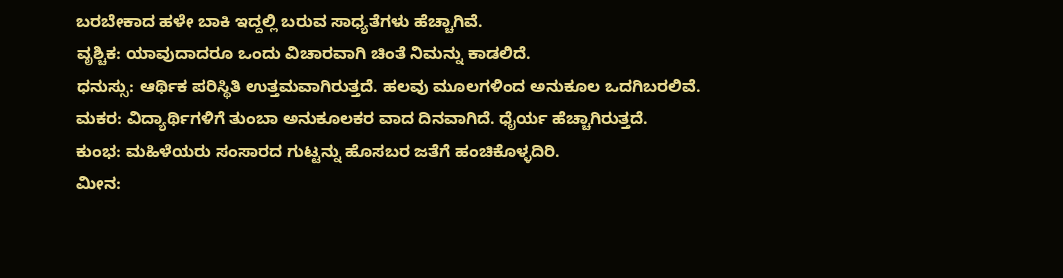ಬರಬೇಕಾದ ಹಳೇ ಬಾಕಿ ಇದ್ದಲ್ಲಿ ಬರುವ ಸಾಧ್ಯತೆಗಳು ಹೆಚ್ಚಾಗಿವೆ.
ವೃಶ್ಚಿಕ: ಯಾವುದಾದರೂ ಒಂದು ವಿಚಾರವಾಗಿ ಚಿಂತೆ ನಿಮನ್ನು ಕಾಡಲಿದೆ.
ಧನುಸ್ಸು: ಆರ್ಥಿಕ ಪರಿಸ್ಥಿತಿ ಉತ್ತಮವಾಗಿರುತ್ತದೆ. ಹಲವು ಮೂಲಗಳಿಂದ ಅನುಕೂಲ ಒದಗಿಬರಲಿವೆ.
ಮಕರ: ವಿದ್ಯಾರ್ಥಿಗಳಿಗೆ ತುಂಬಾ ಅನುಕೂಲಕರ ವಾದ ದಿನವಾಗಿದೆ. ಧೈರ್ಯ ಹೆಚ್ಚಾಗಿರುತ್ತದೆ.
ಕುಂಭ: ಮಹಿಳೆಯರು ಸಂಸಾರದ ಗುಟ್ಟನ್ನು ಹೊಸಬರ ಜತೆಗೆ ಹಂಚಿಕೊಳ್ಳದಿರಿ.
ಮೀನ: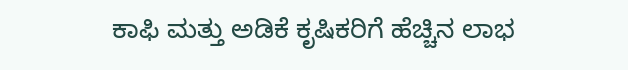ಕಾಫಿ ಮತ್ತು ಅಡಿಕೆ ಕೃಷಿಕರಿಗೆ ಹೆಚ್ಚಿನ ಲಾಭ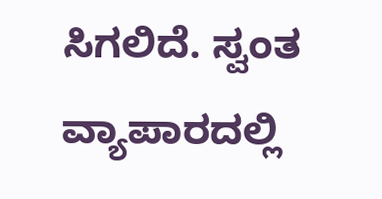ಸಿಗಲಿದೆ. ಸ್ವಂತ ವ್ಯಾಪಾರದಲ್ಲಿ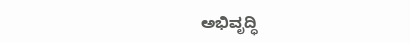ಅಭಿವೃದ್ಧಿ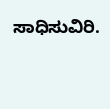ಸಾಧಿಸುವಿರಿ.